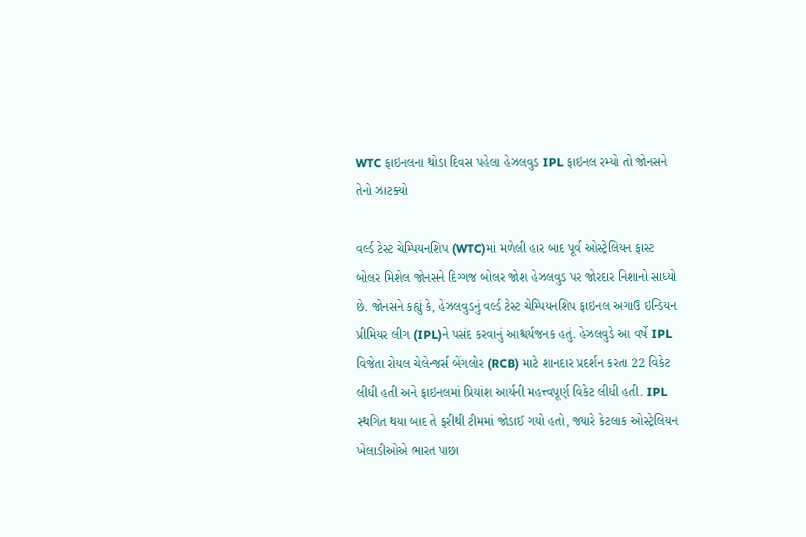WTC ફાઇનલના થોડા દિવસ પહેલા હેઝલવુડ IPL ફાઇનલ રમ્યો તો જોનસને તેનો ઝાટક્યો

વર્લ્ડ ટેસ્ટ ચેમ્પિયનશિપ (WTC)માં મળેલી હાર બાદ પૂર્વ ઓસ્ટ્રેલિયન ફાસ્ટ બોલર મિશેલ જોનસને દિગ્ગજ બોલર જોશ હેઝલવુડ પર જોરદાર નિશાનો સાધ્યો છે. જોનસને કહ્યું કે, હેઝલવુડનું વર્લ્ડ ટેસ્ટ ચેમ્પિયનશિપ ફાઇનલ અગાઉ ઇન્ડિયન પ્રીમિયર લીગ (IPL)ને પસંદ કરવાનું આશ્ચર્યજનક હતું. હેઝલવુડે આ વર્ષે IPL વિજેતા રોયલ ચેલેન્જર્સ બેંગલોર (RCB) માટે શાનદાર પ્રદર્શન કરતા 22 વિકેટ લીધી હતી અને ફાઇનલમાં પ્રિયાંશ આર્યની મહત્ત્વપૂર્ણ વિકેટ લીધી હતી. IPL સ્થગિત થયા બાદ તે ફરીથી ટીમમાં જોડાઈ ગયો હતો, જ્યારે કેટલાક ઓસ્ટ્રેલિયન ખેલાડીઓએ ભારત પાછા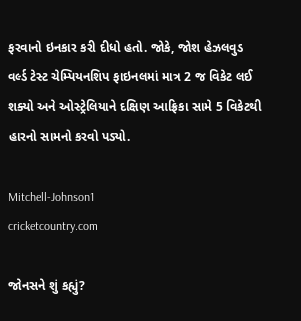ફરવાનો ઇનકાર કરી દીધો હતો. જોકે, જોશ હેઝલવુડ વર્લ્ડ ટેસ્ટ ચેમ્પિયનશિપ ફાઇનલમાં માત્ર 2 જ વિકેટ લઈ શક્યો અને ઓસ્ટ્રેલિયાને દક્ષિણ આફ્રિકા સામે 5 વિકેટથી હારનો સામનો કરવો પડ્યો.

Mitchell-Johnson1
cricketcountry.com

જોનસને શું કહ્યું?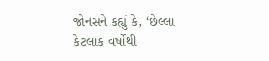જોનસને કહ્યું કે, ‘છેલ્લા કેટલાક વર્ષોથી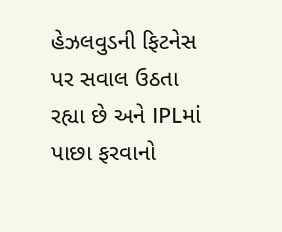હેઝલવુડની ફિટનેસ પર સવાલ ઉઠતા રહ્યા છે અને IPLમાં પાછા ફરવાનો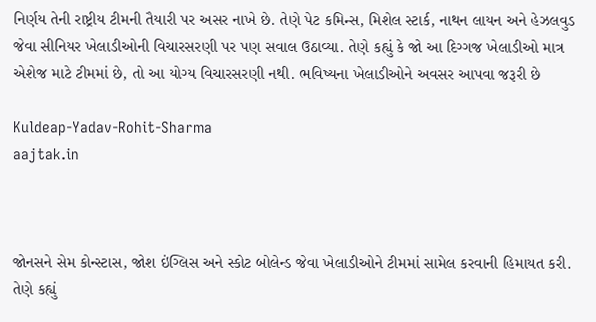નિર્ણય તેની રાષ્ટ્રીય ટીમની તૈયારી પર અસર નાખે છે. તેણે પેટ કમિન્સ, મિશેલ સ્ટાર્ક, નાથન લાયન અને હેઝલવુડ જેવા સીનિયર ખેલાડીઓની વિચારસરણી પર પણ સવાલ ઉઠાવ્યા. તેણે કહ્યું કે જો આ દિગ્ગજ ખેલાડીઓ માત્ર એશેજ માટે ટીમમાં છે, તો આ યોગ્ય વિચારસરણી નથી. ભવિષ્યના ખેલાડીઓને અવસર આપવા જરૂરી છે

Kuldeap-Yadav-Rohit-Sharma
aajtak.in



જોનસને સેમ કોન્સ્ટાસ, જોશ ઇંગ્લિસ અને સ્કોટ બોલેન્ડ જેવા ખેલાડીઓને ટીમમાં સામેલ કરવાની હિમાયત કરી. તેણે કહ્યું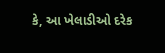કે, આ ખેલાડીઓ દરેક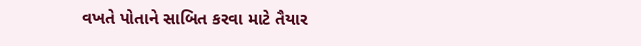વખતે પોતાને સાબિત કરવા માટે તૈયાર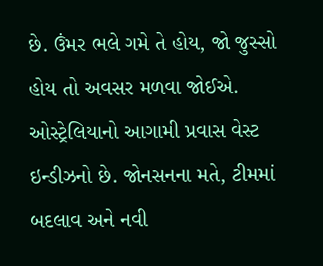છે. ઉંમર ભલે ગમે તે હોય, જો જુસ્સો હોય તો અવસર મળવા જોઈએ. ઓસ્ટ્રેલિયાનો આગામી પ્રવાસ વેસ્ટ ઇન્ડીઝનો છે. જોનસનના મતે, ટીમમાં બદલાવ અને નવી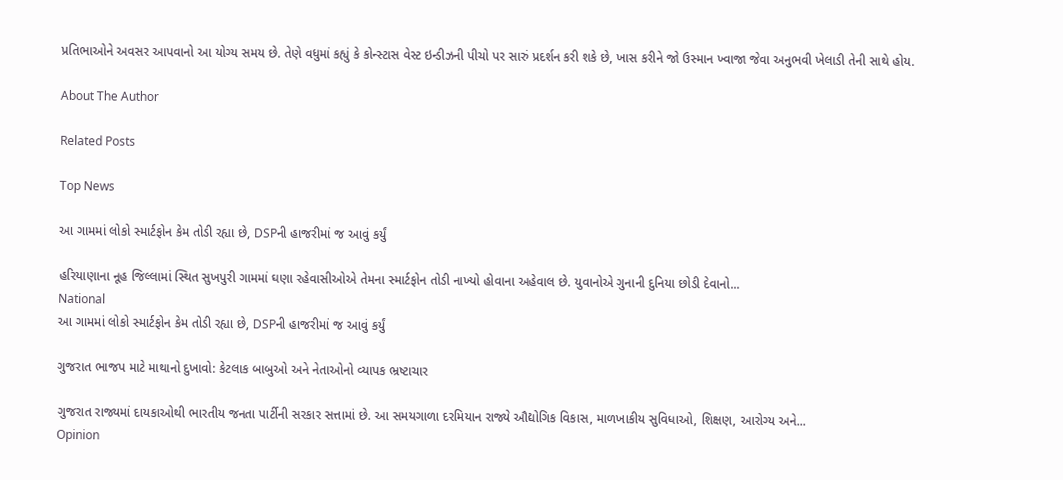પ્રતિભાઓને અવસર આપવાનો આ યોગ્ય સમય છે. તેણે વધુમાં કહ્યું કે કોન્સ્ટાસ વેસ્ટ ઇન્ડીઝની પીચો પર સારું પ્રદર્શન કરી શકે છે, ખાસ કરીને જો ઉસ્માન ખ્વાજા જેવા અનુભવી ખેલાડી તેની સાથે હોય.

About The Author

Related Posts

Top News

આ ગામમાં લોકો સ્માર્ટફોન કેમ તોડી રહ્યા છે, DSPની હાજરીમાં જ આવું કર્યું

હરિયાણાના નૂહ જિલ્લામાં સ્થિત સુખપુરી ગામમાં ઘણા રહેવાસીઓએ તેમના સ્માર્ટફોન તોડી નાખ્યો હોવાના અહેવાલ છે. યુવાનોએ ગુનાની દુનિયા છોડી દેવાનો...
National
આ ગામમાં લોકો સ્માર્ટફોન કેમ તોડી રહ્યા છે, DSPની હાજરીમાં જ આવું કર્યું

ગુજરાત ભાજપ માટે માથાનો દુખાવો: કેટલાક બાબુઓ અને નેતાઓનો વ્યાપક ભ્રષ્ટાચાર

ગુજરાત રાજ્યમાં દાયકાઓથી ભારતીય જનતા પાર્ટીની સરકાર સત્તામાં છે. આ સમયગાળા દરમિયાન રાજ્યે ઔદ્યોગિક વિકાસ, માળખાકીય સુવિધાઓ, શિક્ષણ, આરોગ્ય અને...
Opinion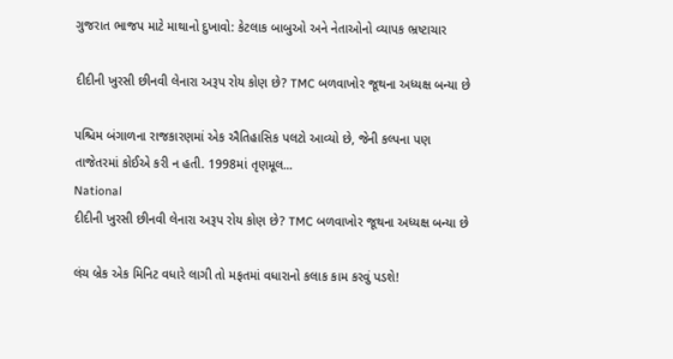ગુજરાત ભાજપ માટે માથાનો દુખાવો: કેટલાક બાબુઓ અને નેતાઓનો વ્યાપક ભ્રષ્ટાચાર

દીદીની ખુરસી છીનવી લેનારા અરૂપ રોય કોણ છે? TMC બળવાખોર જૂથના અધ્યક્ષ બન્યા છે

પશ્ચિમ બંગાળના રાજકારણમાં એક ઐતિહાસિક પલટો આવ્યો છે, જેની કલ્પના પણ તાજેતરમાં કોઈએ કરી ન હતી. 1998માં તૃણમૂલ...
National
દીદીની ખુરસી છીનવી લેનારા અરૂપ રોય કોણ છે? TMC બળવાખોર જૂથના અધ્યક્ષ બન્યા છે

લંચ બ્રેક એક મિનિટ વધારે લાગી તો મફતમાં વધારાનો કલાક કામ કરવું પડશે!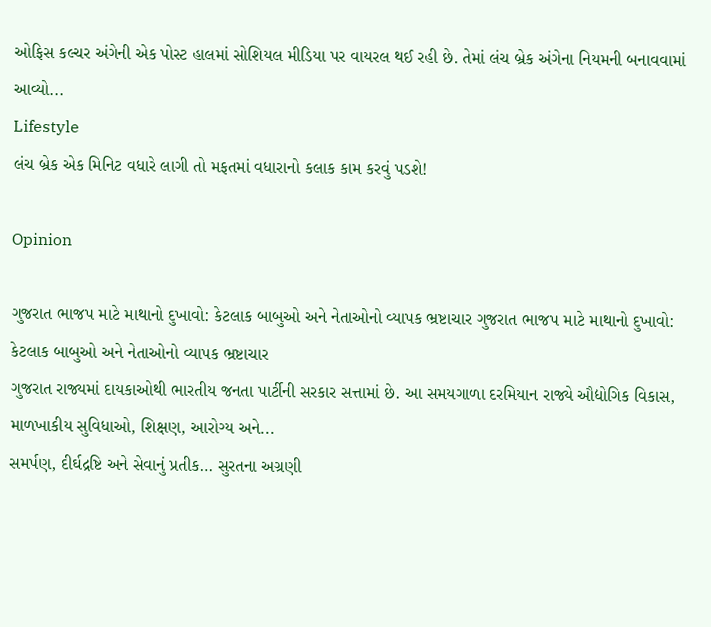ઓફિસ કલ્ચર અંગેની એક પોસ્ટ હાલમાં સોશિયલ મીડિયા પર વાયરલ થઈ રહી છે. તેમાં લંચ બ્રેક અંગેના નિયમની બનાવવામાં આવ્યો...
Lifestyle
લંચ બ્રેક એક મિનિટ વધારે લાગી તો મફતમાં વધારાનો કલાક કામ કરવું પડશે!

Opinion

ગુજરાત ભાજપ માટે માથાનો દુખાવો: કેટલાક બાબુઓ અને નેતાઓનો વ્યાપક ભ્રષ્ટાચાર ગુજરાત ભાજપ માટે માથાનો દુખાવો: કેટલાક બાબુઓ અને નેતાઓનો વ્યાપક ભ્રષ્ટાચાર
ગુજરાત રાજ્યમાં દાયકાઓથી ભારતીય જનતા પાર્ટીની સરકાર સત્તામાં છે. આ સમયગાળા દરમિયાન રાજ્યે ઔદ્યોગિક વિકાસ, માળખાકીય સુવિધાઓ, શિક્ષણ, આરોગ્ય અને...
સમર્પણ, દીર્ઘદ્રષ્ટિ અને સેવાનું પ્રતીક… સુરતના અગ્રણી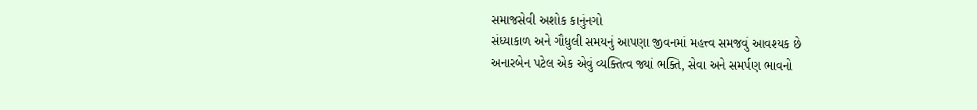સમાજસેવી અશોક કાનુંનગો
સંધ્યાકાળ અને ગૌધુલી સમયનું આપણા જીવનમાં મહત્ત્વ સમજવું આવશ્યક છે
અનારબેન પટેલ એક એવું વ્યક્તિત્વ જ્યાં ભક્તિ, સેવા અને સમર્પણ ભાવનો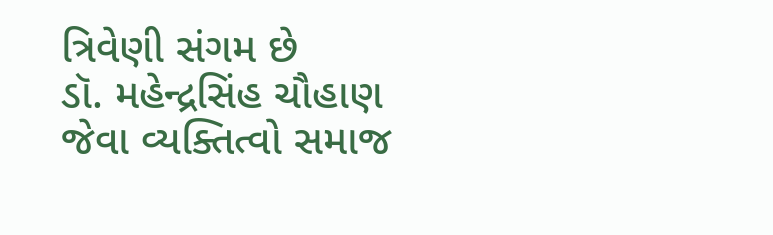ત્રિવેણી સંગમ છે
ડૉ. મહેન્દ્રસિંહ ચૌહાણ જેવા વ્યક્તિત્વો સમાજ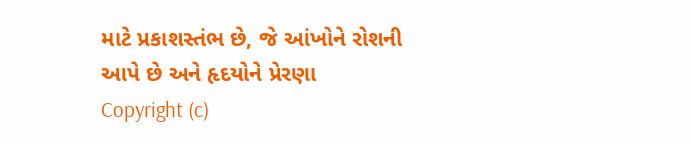માટે પ્રકાશસ્તંભ છે, જે આંખોને રોશની આપે છે અને હૃદયોને પ્રેરણા
Copyright (c)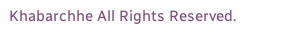Khabarchhe All Rights Reserved.